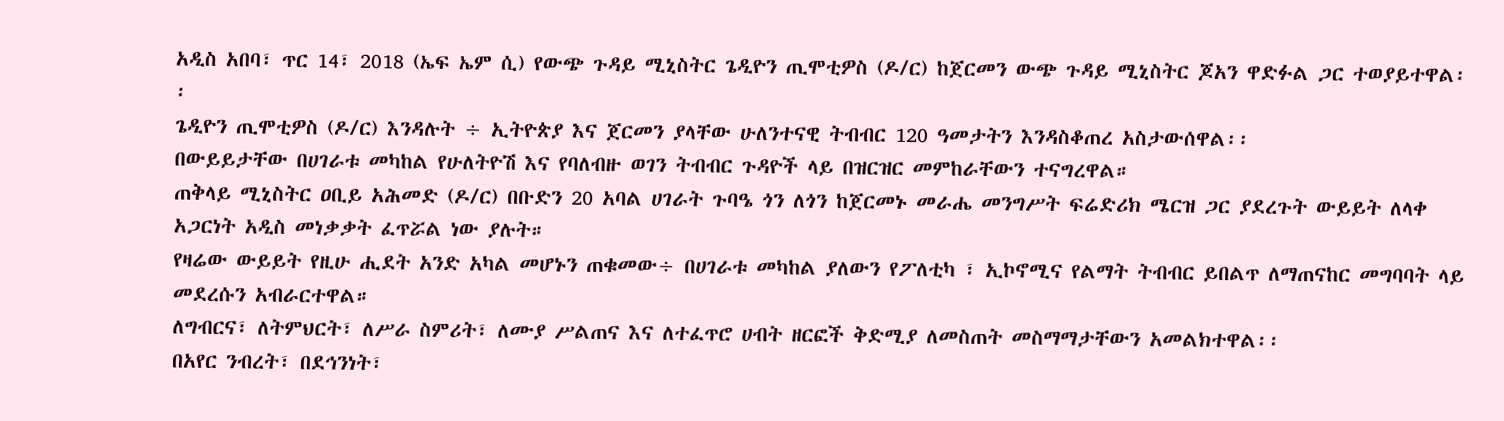አዲስ አበባ፣ ጥር 14፣ 2018 (ኤፍ ኤም ሲ) የውጭ ጉዳይ ሚኒስትር ጌዲዮን ጢሞቲዎስ (ዶ/ር) ከጀርመን ውጭ ጉዳይ ሚኒስትር ጆአን ዋድፉል ጋር ተወያይተዋል፡፡
ጌዲዮን ጢሞቲዎስ (ዶ/ር) እንዳሉት ÷ ኢትዮጵያ እና ጀርመን ያላቸው ሁለንተናዊ ትብብር 120 ዓመታትን እንዳስቆጠረ አስታውሰዋል፡፡
በውይይታቸው በሀገራቱ መካከል የሁለትዮሽ እና የባለብዙ ወገን ትብብር ጉዳዮች ላይ በዝርዝር መምከራቸውን ተናግረዋል።
ጠቅላይ ሚኒስትር ዐቢይ አሕመድ (ዶ/ር) በቡድን 20 አባል ሀገራት ጉባዔ ጎን ለጎን ከጀርመኑ መራሔ መንግሥት ፍሬድሪክ ሜርዝ ጋር ያደረጉት ውይይት ለላቀ አጋርነት አዲስ መነቃቃት ፈጥሯል ነው ያሉት።
የዛሬው ውይይት የዚሁ ሒደት አንድ አካል መሆኑን ጠቁመው÷ በሀገራቱ መካከል ያለውን የፖለቲካ ፣ ኢኮኖሚና የልማት ትብብር ይበልጥ ለማጠናከር መግባባት ላይ መደረሱን አብራርተዋል።
ለግብርና፣ ለትምህርት፣ ለሥራ ስምሪት፣ ለሙያ ሥልጠና እና ለተፈጥሮ ሀብት ዘርፎች ቅድሚያ ለመስጠት መስማማታቸውን አመልክተዋል፡፡
በአየር ንብረት፣ በደኅንነት፣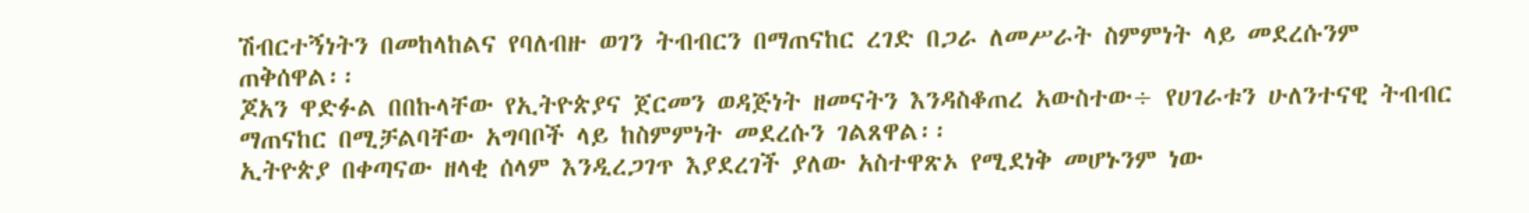ሽብርተኝነትን በመከላከልና የባለብዙ ወገን ትብብርን በማጠናከር ረገድ በጋራ ለመሥራት ስምምነት ላይ መደረሱንም ጠቅሰዋል፡፡
ጆአን ዋድፉል በበኩላቸው የኢትዮጵያና ጀርመን ወዳጅነት ዘመናትን እንዳስቆጠረ አውስተው÷ የሀገራቱን ሁለንተናዊ ትብብር ማጠናከር በሚቻልባቸው አግባቦች ላይ ከስምምነት መደረሱን ገልጸዋል፡፡
ኢትዮጵያ በቀጣናው ዘላቂ ሰላም እንዲረጋገጥ እያደረገች ያለው አስተዋጽኦ የሚደነቅ መሆኑንም ነው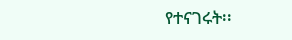የተናገሩት፡፡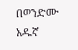በወንድሙ አዱኛ